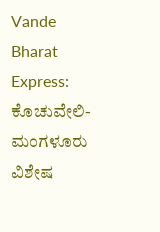Vande Bharat Express: ಕೊಚುವೇಲಿ-ಮಂಗಳೂರು ವಿಶೇಷ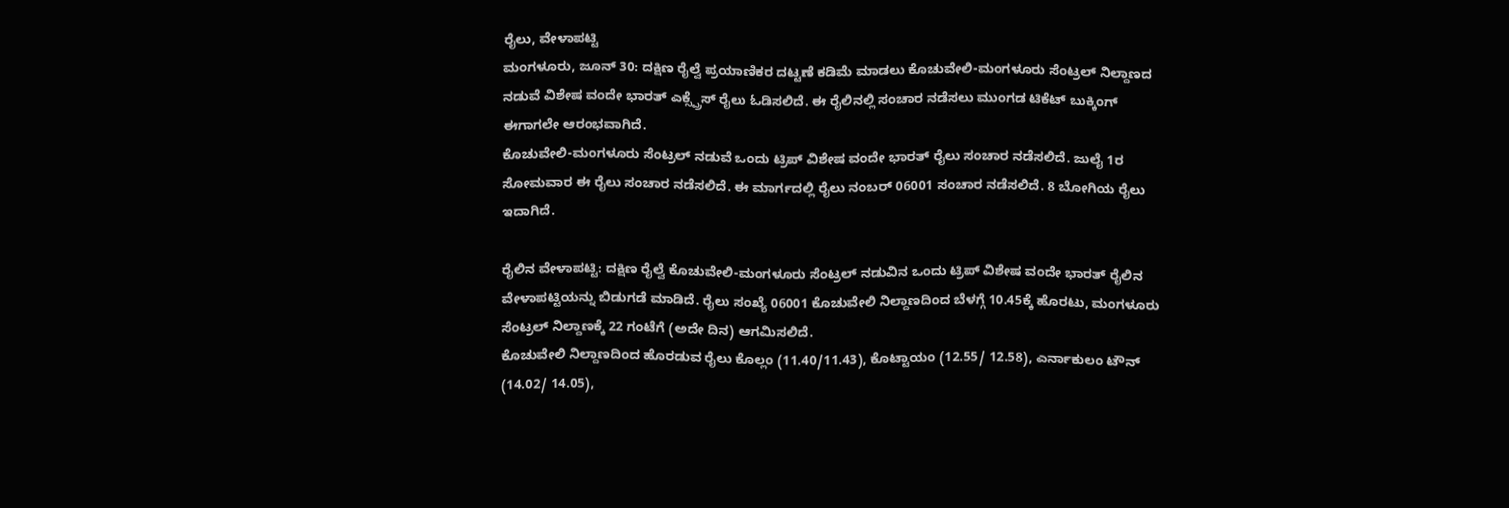ರೈಲು, ವೇಳಾಪಟ್ಟಿ
ಮಂಗಳೂರು, ಜೂನ್ 30: ದಕ್ಷಿಣ ರೈಲ್ವೆ ಪ್ರಯಾಣಿಕರ ದಟ್ಟಣೆ ಕಡಿಮೆ ಮಾಡಲು ಕೊಚುವೇಲಿ-ಮಂಗಳೂರು ಸೆಂಟ್ರಲ್ ನಿಲ್ದಾಣದ ನಡುವೆ ವಿಶೇಷ ವಂದೇ ಭಾರತ್ ಎಕ್ಸ್ಪ್ರೆಸ್ ರೈಲು ಓಡಿಸಲಿದೆ. ಈ ರೈಲಿನಲ್ಲಿ ಸಂಚಾರ ನಡೆಸಲು ಮುಂಗಡ ಟಿಕೆಟ್ ಬುಕ್ಕಿಂಗ್ ಈಗಾಗಲೇ ಆರಂಭವಾಗಿದೆ.
ಕೊಚುವೇಲಿ-ಮಂಗಳೂರು ಸೆಂಟ್ರಲ್ ನಡುವೆ ಒಂದು ಟ್ರಿಪ್ ವಿಶೇಷ ವಂದೇ ಭಾರತ್ ರೈಲು ಸಂಚಾರ ನಡೆಸಲಿದೆ. ಜುಲೈ 1ರ ಸೋಮವಾರ ಈ ರೈಲು ಸಂಚಾರ ನಡೆಸಲಿದೆ. ಈ ಮಾರ್ಗದಲ್ಲಿ ರೈಲು ನಂಬರ್ 06001 ಸಂಚಾರ ನಡೆಸಲಿದೆ. 8 ಬೋಗಿಯ ರೈಲು ಇದಾಗಿದೆ.

ರೈಲಿನ ವೇಳಾಪಟ್ಟಿ: ದಕ್ಷಿಣ ರೈಲ್ವೆ ಕೊಚುವೇಲಿ-ಮಂಗಳೂರು ಸೆಂಟ್ರಲ್ ನಡುವಿನ ಒಂದು ಟ್ರಿಪ್ ವಿಶೇಷ ವಂದೇ ಭಾರತ್ ರೈಲಿನ ವೇಳಾಪಟ್ಟಿಯನ್ನು ಬಿಡುಗಡೆ ಮಾಡಿದೆ. ರೈಲು ಸಂಖ್ಯೆ 06001 ಕೊಚುವೇಲಿ ನಿಲ್ದಾಣದಿಂದ ಬೆಳಗ್ಗೆ 10.45ಕ್ಕೆ ಹೊರಟು, ಮಂಗಳೂರು ಸೆಂಟ್ರಲ್ ನಿಲ್ದಾಣಕ್ಕೆ 22 ಗಂಟೆಗೆ (ಅದೇ ದಿನ) ಆಗಮಿಸಲಿದೆ.
ಕೊಚುವೇಲಿ ನಿಲ್ದಾಣದಿಂದ ಹೊರಡುವ ರೈಲು ಕೊಲ್ಲಂ (11.40/11.43), ಕೊಟ್ಟಾಯಂ (12.55/ 12.58), ಎರ್ನಾಕುಲಂ ಟೌನ್ (14.02/ 14.05),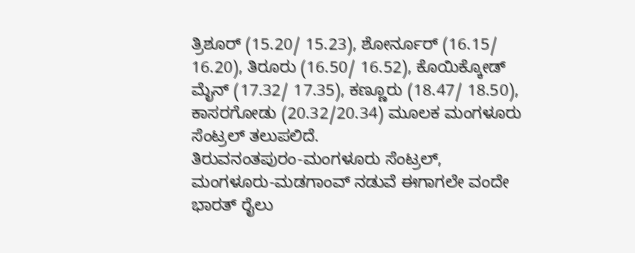ತ್ರಿಶೂರ್ (15.20/ 15.23), ಶೋರ್ನೂರ್ (16.15/ 16.20), ತಿರೂರು (16.50/ 16.52), ಕೊಯಿಕ್ಕೋಡ್ ಮೈನ್ (17.32/ 17.35), ಕಣ್ಣೂರು (18.47/ 18.50), ಕಾಸರಗೋಡು (20.32/20.34) ಮೂಲಕ ಮಂಗಳೂರು ಸೆಂಟ್ರಲ್ ತಲುಪಲಿದೆ.
ತಿರುವನಂತಪುರಂ-ಮಂಗಳೂರು ಸೆಂಟ್ರಲ್, ಮಂಗಳೂರು-ಮಡಗಾಂವ್ ನಡುವೆ ಈಗಾಗಲೇ ವಂದೇ ಭಾರತ್ ರೈಲು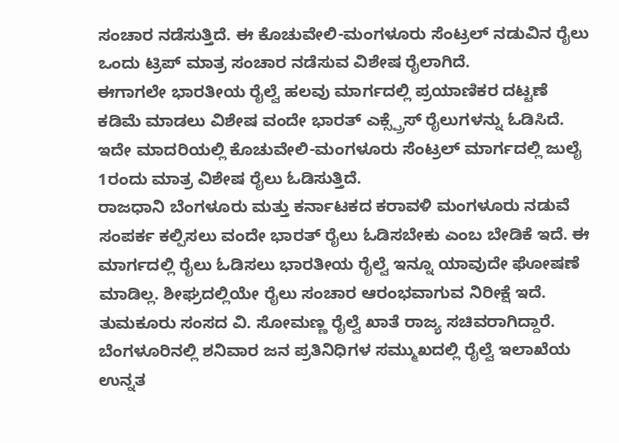ಸಂಚಾರ ನಡೆಸುತ್ತಿದೆ. ಈ ಕೊಚುವೇಲಿ-ಮಂಗಳೂರು ಸೆಂಟ್ರಲ್ ನಡುವಿನ ರೈಲು ಒಂದು ಟ್ರಿಪ್ ಮಾತ್ರ ಸಂಚಾರ ನಡೆಸುವ ವಿಶೇಷ ರೈಲಾಗಿದೆ.
ಈಗಾಗಲೇ ಭಾರತೀಯ ರೈಲ್ವೆ ಹಲವು ಮಾರ್ಗದಲ್ಲಿ ಪ್ರಯಾಣಿಕರ ದಟ್ಟಣೆ ಕಡಿಮೆ ಮಾಡಲು ವಿಶೇಷ ವಂದೇ ಭಾರತ್ ಎಕ್ಸ್ಪ್ರೆಸ್ ರೈಲುಗಳನ್ನು ಓಡಿಸಿದೆ. ಇದೇ ಮಾದರಿಯಲ್ಲಿ ಕೊಚುವೇಲಿ-ಮಂಗಳೂರು ಸೆಂಟ್ರಲ್ ಮಾರ್ಗದಲ್ಲಿ ಜುಲೈ 1ರಂದು ಮಾತ್ರ ವಿಶೇಷ ರೈಲು ಓಡಿಸುತ್ತಿದೆ.
ರಾಜಧಾನಿ ಬೆಂಗಳೂರು ಮತ್ತು ಕರ್ನಾಟಕದ ಕರಾವಳಿ ಮಂಗಳೂರು ನಡುವೆ ಸಂಪರ್ಕ ಕಲ್ಪಿಸಲು ವಂದೇ ಭಾರತ್ ರೈಲು ಓಡಿಸಬೇಕು ಎಂಬ ಬೇಡಿಕೆ ಇದೆ. ಈ ಮಾರ್ಗದಲ್ಲಿ ರೈಲು ಓಡಿಸಲು ಭಾರತೀಯ ರೈಲ್ವೆ ಇನ್ನೂ ಯಾವುದೇ ಘೋಷಣೆ ಮಾಡಿಲ್ಲ. ಶೀಘ್ರದಲ್ಲಿಯೇ ರೈಲು ಸಂಚಾರ ಆರಂಭವಾಗುವ ನಿರೀಕ್ಷೆ ಇದೆ.
ತುಮಕೂರು ಸಂಸದ ವಿ. ಸೋಮಣ್ಣ ರೈಲ್ವೆ ಖಾತೆ ರಾಜ್ಯ ಸಚಿವರಾಗಿದ್ದಾರೆ. ಬೆಂಗಳೂರಿನಲ್ಲಿ ಶನಿವಾರ ಜನ ಪ್ರತಿನಿಧಿಗಳ ಸಮ್ಮುಖದಲ್ಲಿ ರೈಲ್ವೆ ಇಲಾಖೆಯ ಉನ್ನತ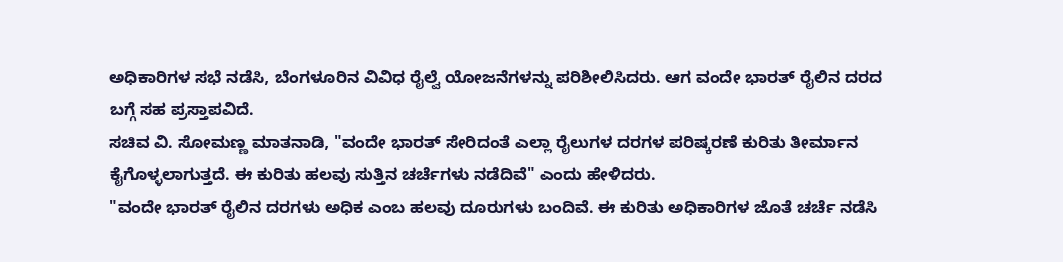ಅಧಿಕಾರಿಗಳ ಸಭೆ ನಡೆಸಿ, ಬೆಂಗಳೂರಿನ ವಿವಿಧ ರೈಲ್ವೆ ಯೋಜನೆಗಳನ್ನು ಪರಿಶೀಲಿಸಿದರು. ಆಗ ವಂದೇ ಭಾರತ್ ರೈಲಿನ ದರದ ಬಗ್ಗೆ ಸಹ ಪ್ರಸ್ತಾಪವಿದೆ.
ಸಚಿವ ವಿ. ಸೋಮಣ್ಣ ಮಾತನಾಡಿ, "ವಂದೇ ಭಾರತ್ ಸೇರಿದಂತೆ ಎಲ್ಲಾ ರೈಲುಗಳ ದರಗಳ ಪರಿಷ್ಕರಣೆ ಕುರಿತು ತೀರ್ಮಾನ ಕೈಗೊಳ್ಳಲಾಗುತ್ತದೆ. ಈ ಕುರಿತು ಹಲವು ಸುತ್ತಿನ ಚರ್ಚೆಗಳು ನಡೆದಿವೆ" ಎಂದು ಹೇಳಿದರು.
"ವಂದೇ ಭಾರತ್ ರೈಲಿನ ದರಗಳು ಅಧಿಕ ಎಂಬ ಹಲವು ದೂರುಗಳು ಬಂದಿವೆ. ಈ ಕುರಿತು ಅಧಿಕಾರಿಗಳ ಜೊತೆ ಚರ್ಚೆ ನಡೆಸಿ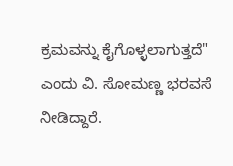ಕ್ರಮವನ್ನು ಕೈಗೊಳ್ಳಲಾಗುತ್ತದೆ" ಎಂದು ವಿ. ಸೋಮಣ್ಣ ಭರವಸೆ ನೀಡಿದ್ದಾರೆ.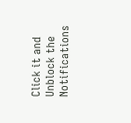Click it and Unblock the Notifications